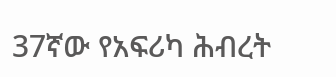37ኛው የአፍሪካ ሕብረት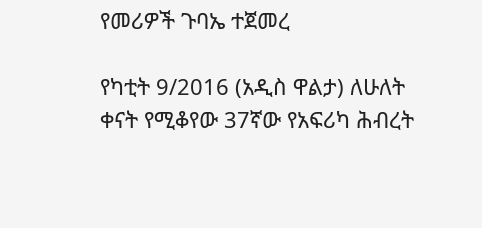የመሪዎች ጉባኤ ተጀመረ

የካቲት 9/2016 (አዲስ ዋልታ) ለሁለት ቀናት የሚቆየው 37ኛው የአፍሪካ ሕብረት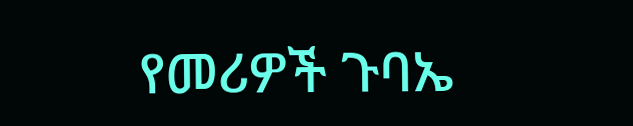የመሪዎች ጉባኤ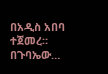በአዲስ አበባ ተጀመረ። በጉባኤው…